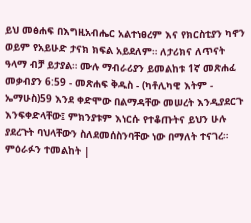ይህ መፅሐፍ በእግዚአብሔር አልተነፀረም እና የክርስቲያን ካኖን ወይም የአይሁድ ታናክ ክፍል አይደለም። ለታሪክና ለጥናት ዓላማ ብቻ ይታያል። ሙሉ ማብራሪያን ይመልከቱ 1ኛ መጽሐፈ መቃብያን 6:59 - መጽሐፍ ቅዱስ - (ካቶሊካዊ እትም - ኤማሁስ)59 እንደ ቀድሞው በልማዳቸው መሠረት እንዲያደርጉ እንፍቀድላቸው፤ ምክንያቱም እነርሱ የተቆጡትና ይህን ሁሉ ያደረጉት ባህላቸውን ስለደመሰስንባቸው ነው በማለት ተናገረ። ምዕራፉን ተመልከት |